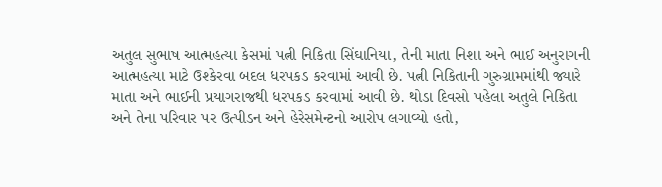અતુલ સુભાષ આત્મહત્યા કેસમાં પત્ની નિકિતા સિંઘાનિયા, તેની માતા નિશા અને ભાઈ અનુરાગની આત્મહત્યા માટે ઉશ્કેરવા બદલ ધરપકડ કરવામાં આવી છે. પત્ની નિકિતાની ગુરુગ્રામમાંથી જ્યારે માતા અને ભાઈની પ્રયાગરાજથી ધરપકડ કરવામાં આવી છે. થોડા દિવસો પહેલા અતુલે નિકિતા અને તેના પરિવાર પર ઉત્પીડન અને હેરેસમેન્ટનો આરોપ લગાવ્યો હતો,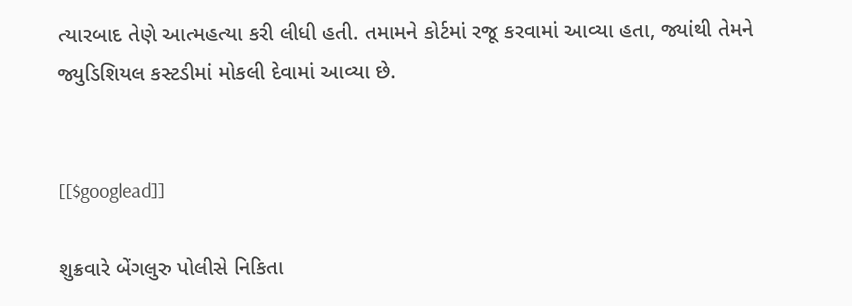ત્યારબાદ તેણે આત્મહત્યા કરી લીધી હતી. તમામને કોર્ટમાં રજૂ કરવામાં આવ્યા હતા, જ્યાંથી તેમને જ્યુડિશિયલ કસ્ટડીમાં મોકલી દેવામાં આવ્યા છે.


[[$googlead]]

શુક્રવારે બેંગલુરુ પોલીસે નિકિતા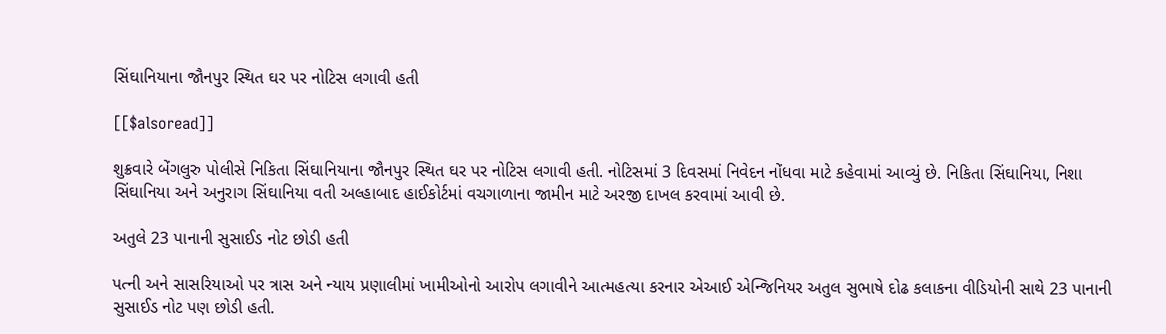સિંઘાનિયાના જૌનપુર સ્થિત ઘર પર નોટિસ લગાવી હતી

[[$alsoread]]

શુક્રવારે બેંગલુરુ પોલીસે નિકિતા સિંઘાનિયાના જૌનપુર સ્થિત ઘર પર નોટિસ લગાવી હતી. નોટિસમાં 3 દિવસમાં નિવેદન નોંધવા માટે કહેવામાં આવ્યું છે. નિકિતા સિંઘાનિયા, નિશા સિંઘાનિયા અને અનુરાગ સિંઘાનિયા વતી અલ્હાબાદ હાઈકોર્ટમાં વચગાળાના જામીન માટે અરજી દાખલ કરવામાં આવી છે.

અતુલે 23 પાનાની સુસાઈડ નોટ છોડી હતી

પત્ની અને સાસરિયાઓ પર ત્રાસ અને ન્યાય પ્રણાલીમાં ખામીઓનો આરોપ લગાવીને આત્મહત્યા કરનાર એઆઈ એન્જિનિયર અતુલ સુભાષે દોઢ કલાકના વીડિયોની સાથે 23 પાનાની સુસાઈડ નોટ પણ છોડી હતી.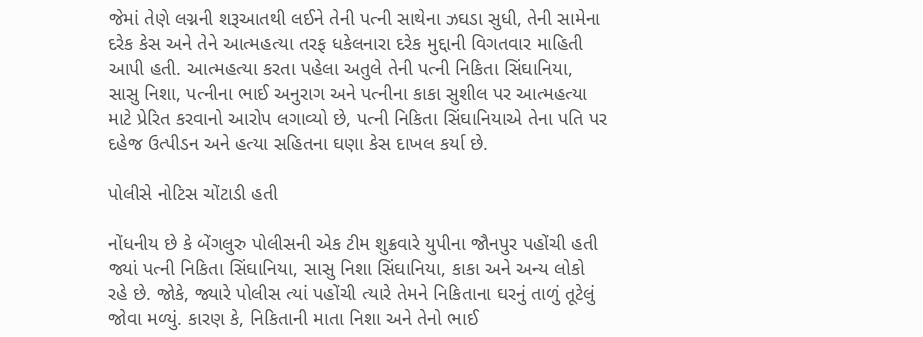જેમાં તેણે લગ્નની શરૂઆતથી લઈને તેની પત્ની સાથેના ઝઘડા સુધી, તેની સામેના દરેક કેસ અને તેને આત્મહત્યા તરફ ધકેલનારા દરેક મુદ્દાની વિગતવાર માહિતી આપી હતી. આત્મહત્યા કરતા પહેલા અતુલે તેની પત્ની નિકિતા સિંઘાનિયા, સાસુ નિશા, પત્નીના ભાઈ અનુરાગ અને પત્નીના કાકા સુશીલ પર આત્મહત્યા માટે પ્રેરિત કરવાનો આરોપ લગાવ્યો છે, પત્ની નિકિતા સિંઘાનિયાએ તેના પતિ પર દહેજ ઉત્પીડન અને હત્યા સહિતના ઘણા કેસ દાખલ કર્યા છે.

પોલીસે નોટિસ ચોંટાડી હતી

નોંધનીય છે કે બેંગલુરુ પોલીસની એક ટીમ શુક્રવારે યુપીના જૌનપુર પહોંચી હતી જ્યાં પત્ની નિકિતા સિંઘાનિયા, સાસુ નિશા સિંઘાનિયા, કાકા અને અન્ય લોકો રહે છે. જોકે, જ્યારે પોલીસ ત્યાં પહોંચી ત્યારે તેમને નિકિતાના ઘરનું તાળું તૂટેલું જોવા મળ્યું. કારણ કે, નિકિતાની માતા નિશા અને તેનો ભાઈ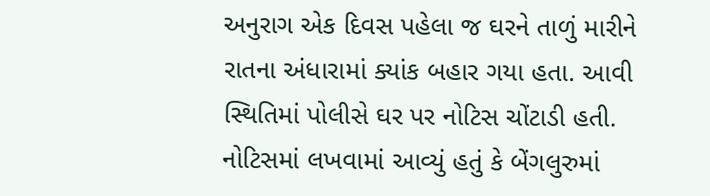અનુરાગ એક દિવસ પહેલા જ ઘરને તાળું મારીને રાતના અંધારામાં ક્યાંક બહાર ગયા હતા. આવી સ્થિતિમાં પોલીસે ઘર પર નોટિસ ચોંટાડી હતી. નોટિસમાં લખવામાં આવ્યું હતું કે બેંગલુરુમાં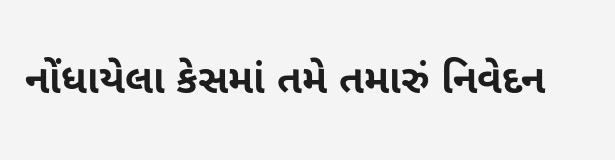નોંધાયેલા કેસમાં તમે તમારું નિવેદન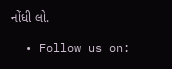નોંધી લો.

  • Follow us on: